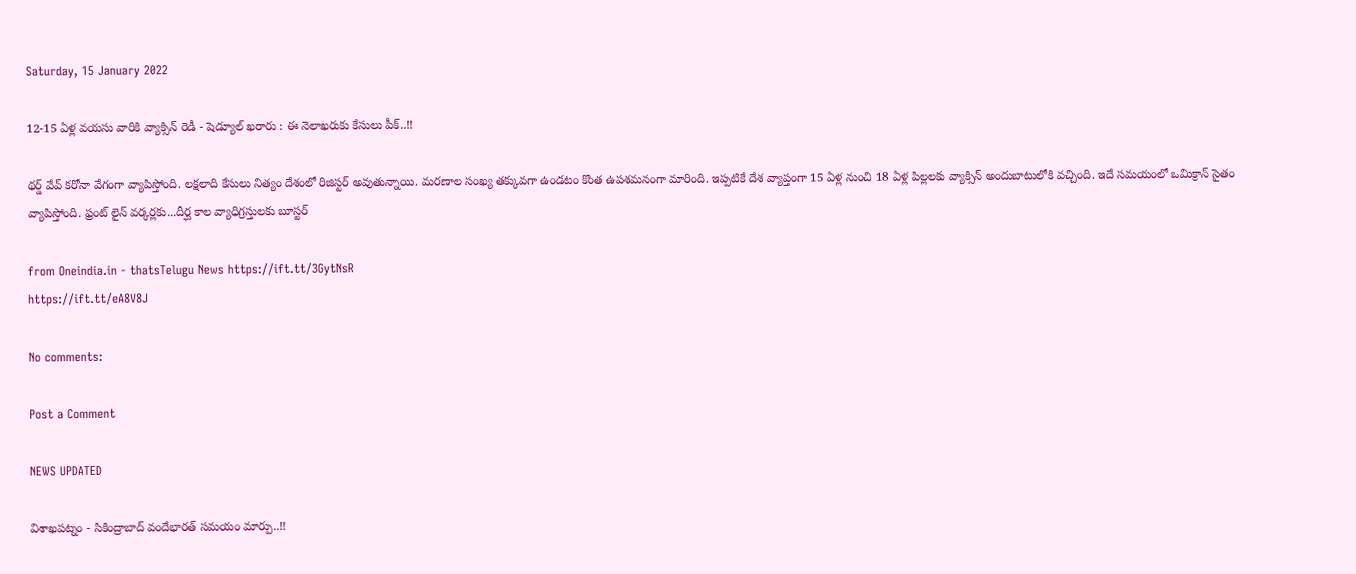Saturday, 15 January 2022

12-15 ఏళ్ల వయసు వారికి వ్యాక్సిన్ రెడీ - షెడ్యూల్ ఖరారు : ఈ నెలాఖరుకు కేసులు పీక్..!!

థర్డ్ వేవ్ కరోనా వేగంగా వ్యాపిస్తోంది. లక్షలాది కేసులు నిత్యం దేశంలో రిజిస్టర్ అవుతున్నాయి. మరణాల సంఖ్య తక్కువగా ఉండటం కొంత ఉపశమనంగా మారింది. ఇప్పటికే దేశ వ్యాప్తంగా 15 ఏళ్ల నుంచి 18 ఏళ్ల పిల్లలకు వ్యాక్సిన్‌ అందుబాటులోకి వచ్చింది. ఇదే సమయంలో ఒమిక్రాన్ సైతం వ్యాపిస్తోంది. ఫ్రంట్ లైన్ వర్కర్లకు...దీర్ఘ కాల వ్యాధిగ్రస్తులకు బూస్టర్

from Oneindia.in - thatsTelugu News https://ift.tt/3GytNsR
https://ift.tt/eA8V8J

No comments:

Post a Comment

NEWS UPDATED

విశాఖపట్నం - సికింద్రాబాద్ వందేభారత్ సమయం మార్పు..!!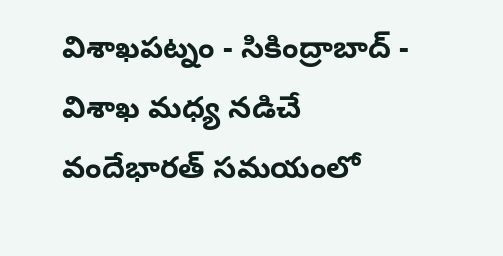విశాఖపట్నం - సికింద్రాబాద్ - విశాఖ మధ్య నడిచే వందేభారత్ సమయంలో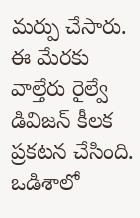మర్పు చేసారు. ఈ మేరకు వాల్తేరు రైల్వే డివిజన్ కీలక ప్రకటన చేసింది. ఒడిశాలో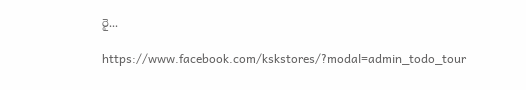రై...

https://www.facebook.com/kskstores/?modal=admin_todo_tour